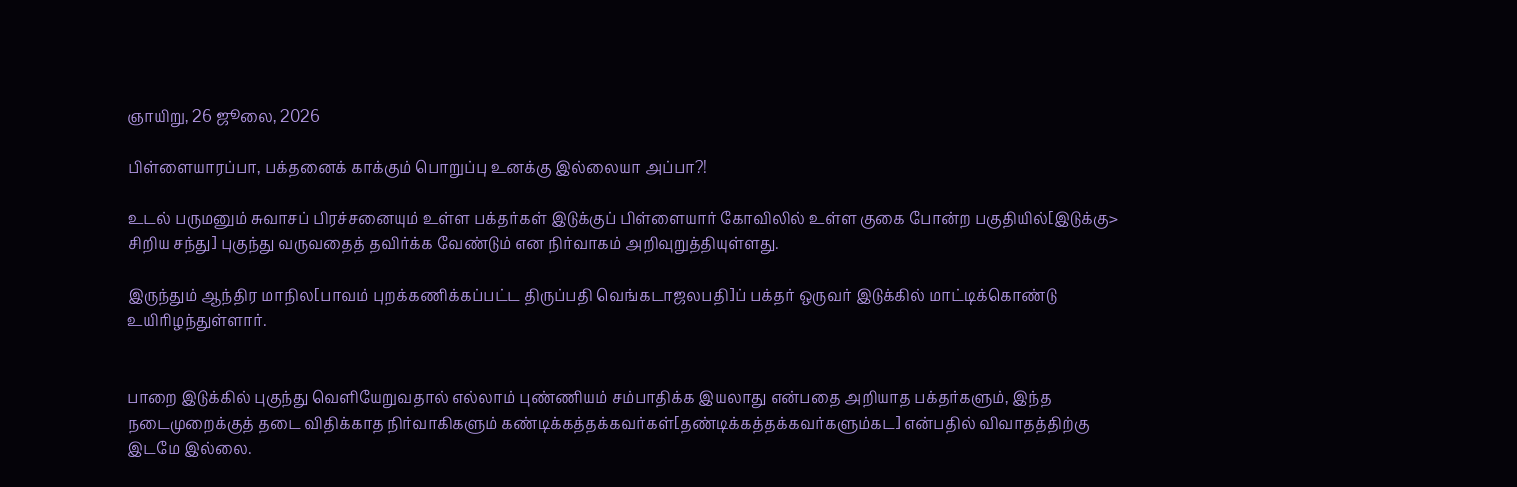ஞாயிறு, 26 ஜூலை, 2026

பிள்ளையாரப்பா, பக்தனைக் காக்கும் பொறுப்பு உனக்கு இல்லையா அப்பா?!

உடல் பருமனும் சுவாசப் பிரச்சனையும் உள்ள பக்தர்கள் இடுக்குப் பிள்ளையார் கோவிலில் உள்ள குகை போன்ற பகுதியில்[இடுக்கு> சிறிய சந்து] புகுந்து வருவதைத் தவிர்க்க வேண்டும் என நிர்வாகம் அறிவுறுத்தியுள்ளது.

இருந்தும் ஆந்திர மாநில[பாவம் புறக்கணிக்கப்பட்ட திருப்பதி வெங்கடாஜலபதி]ப் பக்தர் ஒருவர் இடுக்கில் மாட்டிக்கொண்டு உயிரிழந்துள்ளார்.


பாறை இடுக்கில் புகுந்து வெளியேறுவதால் எல்லாம் புண்ணியம் சம்பாதிக்க இயலாது என்பதை அறியாத பக்தர்களும், இந்த நடைமுறைக்குத் தடை விதிக்காத நிர்வாகிகளும் கண்டிக்கத்தக்கவர்கள்[தண்டிக்கத்தக்கவர்களும்கட] என்பதில் விவாதத்திற்கு இடமே இல்லை.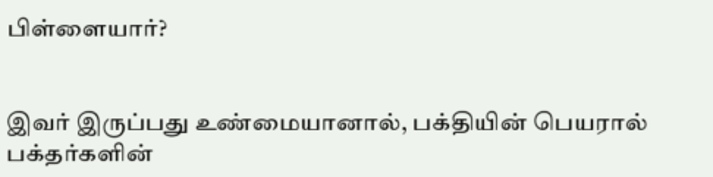பிள்ளையார்?


இவர் இருப்பது உண்மையானால், பக்தியின் பெயரால் பக்தர்களின்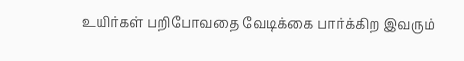உயிர்கள் பறிபோவதை வேடிக்கை பார்க்கிற இவரும்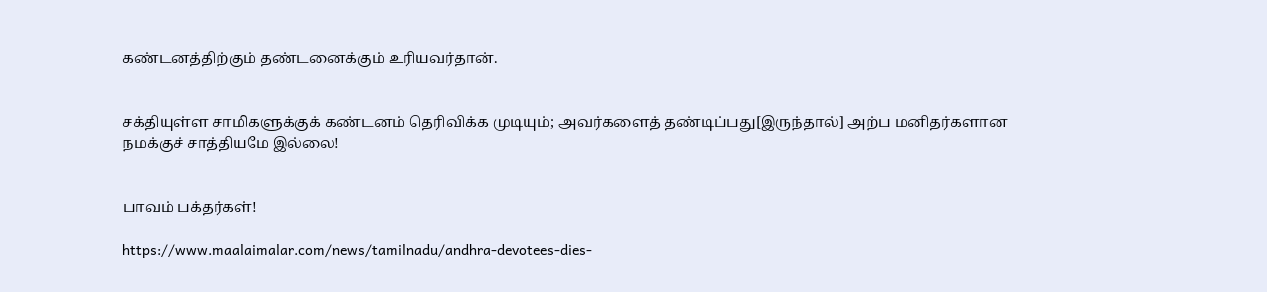கண்டனத்திற்கும் தண்டனைக்கும் உரியவர்தான்.


சக்தியுள்ள சாமிகளுக்குக் கண்டனம் தெரிவிக்க முடியும்; அவர்களைத் தண்டிப்பது[இருந்தால்] அற்ப மனிதர்களான நமக்குச் சாத்தியமே இல்லை!


பாவம் பக்தர்கள்!

https://www.maalaimalar.com/news/tamilnadu/andhra-devotees-dies-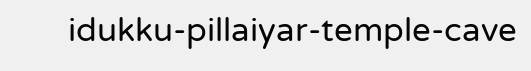idukku-pillaiyar-temple-cave